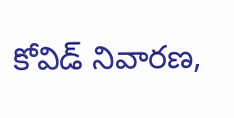కోవిడ్ నివారణ,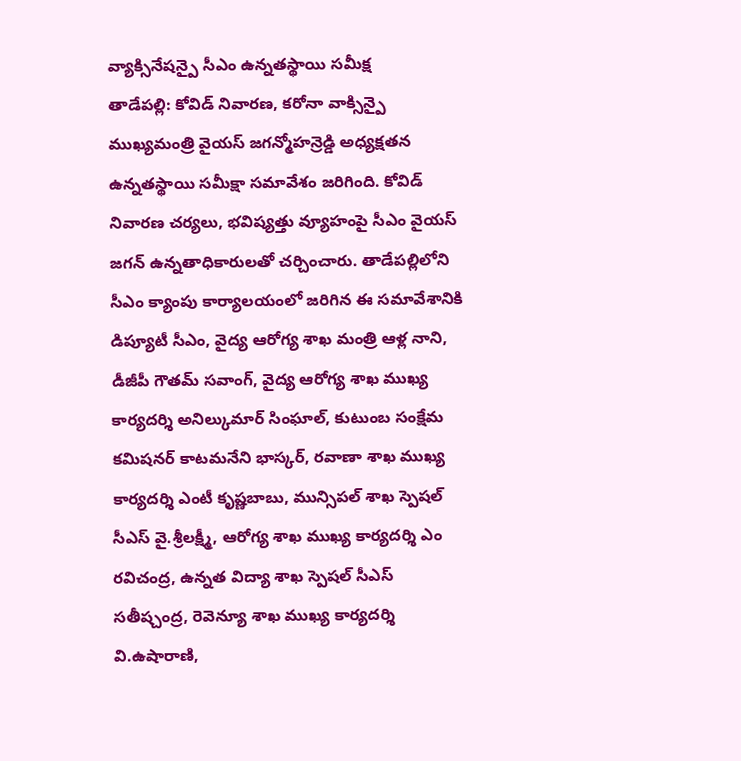వ్యాక్సినేషన్పై సీఎం ఉన్నతస్థాయి సమీక్ష
తాడేపల్లి: కోవిడ్ నివారణ, కరోనా వాక్సిన్పై ముఖ్యమంత్రి వైయస్ జగన్మోహన్రెడ్డి అధ్యక్షతన ఉన్నతస్థాయి సమీక్షా సమావేశం జరిగింది. కోవిడ్ నివారణ చర్యలు, భవిష్యత్తు వ్యూహంపై సీఎం వైయస్ జగన్ ఉన్నతాధికారులతో చర్చించారు. తాడేపల్లిలోని సీఎం క్యాంపు కార్యాలయంలో జరిగిన ఈ సమావేశానికి డిప్యూటీ సీఎం, వైద్య ఆరోగ్య శాఖ మంత్రి ఆళ్ల నాని, డీజీపీ గౌతమ్ సవాంగ్, వైద్య ఆరోగ్య శాఖ ముఖ్య కార్యదర్శి అనిల్కుమార్ సింఘాల్, కుటుంబ సంక్షేమ కమిషనర్ కాటమనేని భాస్కర్, రవాణా శాఖ ముఖ్య కార్యదర్శి ఎంటీ కృష్ణబాబు, మున్సిపల్ శాఖ స్పెషల్ సీఎస్ వై.శ్రీలక్ష్మీ, ఆరోగ్య శాఖ ముఖ్య కార్యదర్శి ఎం రవిచంద్ర, ఉన్నత విద్యా శాఖ స్పెషల్ సీఎస్ సతీష్చంద్ర, రెవెన్యూ శాఖ ముఖ్య కార్యదర్శి వి.ఉషారాణి,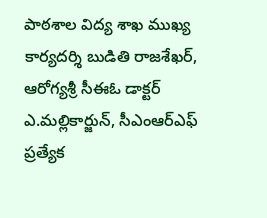పాఠశాల విద్య శాఖ ముఖ్య కార్యదర్శి బుడితి రాజశేఖర్, ఆరోగ్యశ్రీ సీఈఓ డాక్టర్ ఎ.మల్లికార్జున్, సీఎంఆర్ఎఫ్ ప్రత్యేక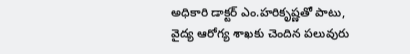అధికారి డాక్టర్ ఎం.హరికృష్ణతో పాటు, వైద్య ఆరోగ్య శాఖకు చెందిన పలువురు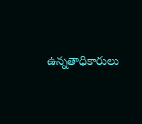ఉన్నతాధికారులు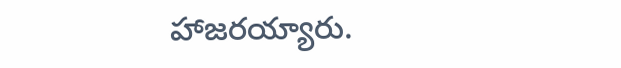హాజరయ్యారు.